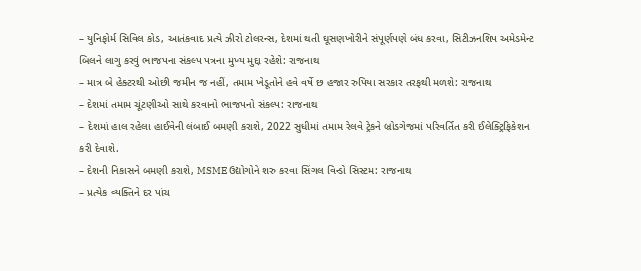– યુનિફોર્મ સિવિલ કોડ, આતંકવાદ પ્રત્યે ઝીરો ટોલરન્સ, દેશમાં થતી ઘૂસણખોરીને સંપૂર્ણપણે બંધ કરવા, સિટીઝનશિપ અમેડમેન્ટ બિલને લાગુ કરવું ભાજપના સંકલ્પ પત્રના મુખ્ય મુદ્દા રહેશે: રાજનાથ
– માત્ર બે હેક્ટરથી ઓછી જમીન જ નહીં, તમામ ખેડૂતોને હવે વર્ષે છ હજાર રુપિયા સરકાર તરફથી મળશે: રાજનાથ
– દેશમાં તમામ ચૂંટણીઓ સાથે કરવાનો ભાજપનો સંકલ્પ: રાજનાથ
– દેશમાં હાલ રહેલા હાઈવેની લંબાઈ બમણી કરાશે, 2022 સુધીમાં તમામ રેલવે ટ્રેકને બ્રોડગેજમાં પરિવર્તિત કરી ઈલેક્ટ્રિફિકેશન કરી દેવાશે.
– દેશની નિકાસને બમણી કરાશે, MSME ઉદ્યોગોને શરુ કરવા સિંગલ વિન્ડો સિસ્ટમ: રાજનાથ
– પ્રત્યેક વ્યક્તિને દર પાંચ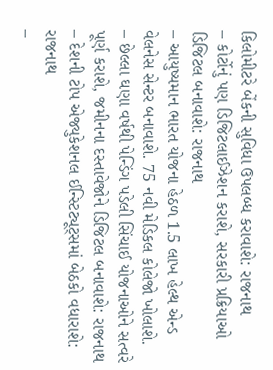કિલોમીટરે બેંકની સુવિધા ઉપલબ્ધ કરાવાશે: રાજનાથ
– કોર્ટોનું પણ ડિજિટલાઈઝેશન કરાશે, સરકારી પ્રક્રિયાઓ ડિજિટલ બનાવાશે: રાજનાથ
– આયુષ્યમાન ભારત યોજના હેઠળ 1.5 લાખ હેલ્થ એન્ડ વેલનેસ સેન્ટર બનાવાશે. 75 નવી મેડિકલ કોલેજો ખોલાશે.
– છેલ્લા ઘણા વર્ષથી પેન્ડિંગ પડેલી સિંચાઈ યોજનાઓને સત્વરે પૂર્ણ કરાશે, જમીનના દસ્તાવેજોને ડિજિટલ બનાવાશે: રાજનાથ
– દેશની ટોપ એજ્યુકેશનલ ઈન્સ્ટિટ્યૂટ્સમાં બેઠકો વધારાશે: રાજનાથ
–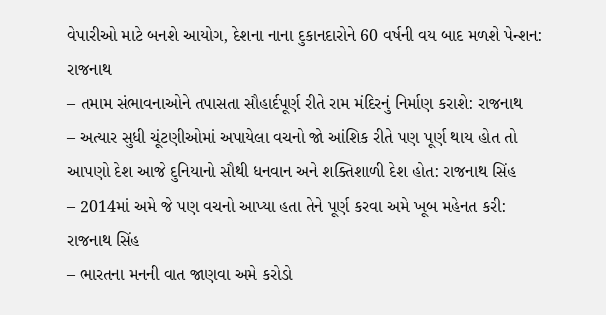વેપારીઓ માટે બનશે આયોગ, દેશના નાના દુકાનદારોને 60 વર્ષની વય બાદ મળશે પેન્શન: રાજનાથ
– તમામ સંભાવનાઓને તપાસતા સૌહાર્દપૂર્ણ રીતે રામ મંદિરનું નિર્માણ કરાશે: રાજનાથ
– અત્યાર સુધી ચૂંટણીઓમાં અપાયેલા વચનો જો આંશિક રીતે પણ પૂર્ણ થાય હોત તો આપણો દેશ આજે દુનિયાનો સૌથી ધનવાન અને શક્તિશાળી દેશ હોત: રાજનાથ સિંહ
– 2014માં અમે જે પણ વચનો આપ્યા હતા તેને પૂર્ણ કરવા અમે ખૂબ મહેનત કરી: રાજનાથ સિંહ
– ભારતના મનની વાત જાણવા અમે કરોડો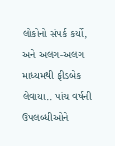લોકોનો સંપર્ક કર્યો, અને અલગ-અલગ માધ્યમથી ફીડબેક લેવાયા.. પાંચ વર્ષની ઉપલબ્ધીઓને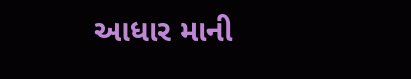આધાર માની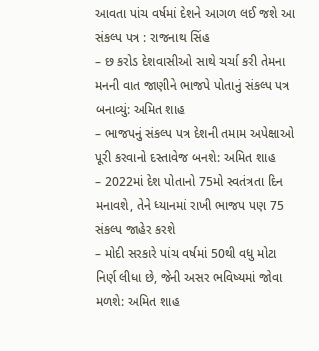આવતા પાંચ વર્ષમાં દેશને આગળ લઈ જશે આ સંકલ્પ પત્ર : રાજનાથ સિંહ
– છ કરોડ દેશવાસીઓ સાથે ચર્ચા કરી તેમના મનની વાત જાણીને ભાજપે પોતાનું સંકલ્પ પત્ર બનાવ્યું: અમિત શાહ
– ભાજપનું સંકલ્પ પત્ર દેશની તમામ અપેક્ષાઓ પૂરી કરવાનો દસ્તાવેજ બનશે: અમિત શાહ
– 2022માં દેશ પોતાનો 75મો સ્વતંત્રતા દિન મનાવશે, તેને ધ્યાનમાં રાખી ભાજપ પણ 75 સંકલ્પ જાહેર કરશે
– મોદી સરકારે પાંચ વર્ષમાં 50થી વધુ મોટા નિર્ણ લીધા છે, જેની અસર ભવિષ્યમાં જોવા મળશે: અમિત શાહ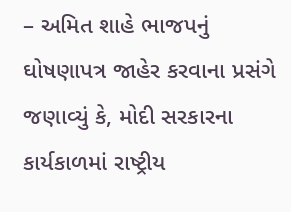– અમિત શાહે ભાજપનું ઘોષણાપત્ર જાહેર કરવાના પ્રસંગે જણાવ્યું કે, મોદી સરકારના કાર્યકાળમાં રાષ્ટ્રીય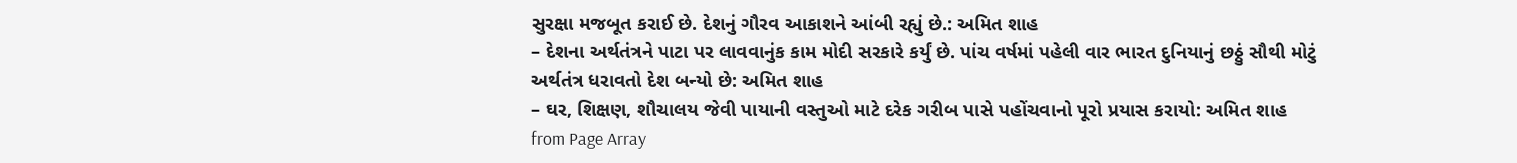સુરક્ષા મજબૂત કરાઈ છે. દેશનું ગૌરવ આકાશને આંબી રહ્યું છે.: અમિત શાહ
– દેશના અર્થતંત્રને પાટા પર લાવવાનુંક કામ મોદી સરકારે કર્યું છે. પાંચ વર્ષમાં પહેલી વાર ભારત દુનિયાનું છઠ્ઠું સૌથી મોટું અર્થતંત્ર ધરાવતો દેશ બન્યો છે: અમિત શાહ
– ઘર, શિક્ષણ, શૌચાલય જેવી પાયાની વસ્તુઓ માટે દરેક ગરીબ પાસે પહોંચવાનો પૂરો પ્રયાસ કરાયો: અમિત શાહ
from Page Array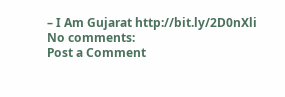– I Am Gujarat http://bit.ly/2D0nXli
No comments:
Post a Comment